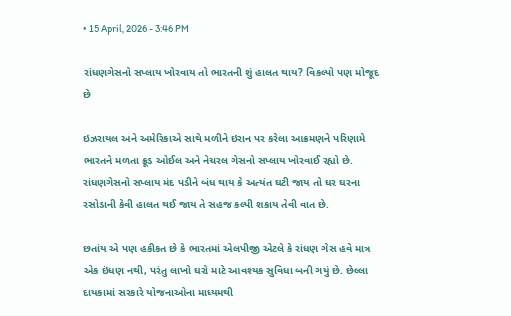• 15 April, 2026 - 3:46 PM

રાંધણગેસનો સપ્લાય ખોરવાય તો ભારતની શું હાલત થાય? વિકલ્પો પણ મોજૂદ છે

ઇઝરાયલ અને અમેરિકાએ સાથે મળીને ઇરાન પર કરેલા આક્રમણને પરિણામે ભારતને મળતા ક્રૂડ ઓઈલ અને નેચરલ ગેસનો સપ્લાય ખોરવાઈ રહ્યો છે. રાંધણગેસનો સપ્લાય મંદ પડીને બંધ થાય કે અત્યંત ઘટી જાય તો ઘર ઘરના રસોડાની કેવી હાલત થઈ જાય તે સહજ કલ્પી શકાય તેવી વાત છે.

છતાંય એ પણ હકીકત છે કે ભારતમાં એલપીજી એટલે કે રાંધણ ગેસ હવે માત્ર એક ઇંધણ નથી, પરંતુ લાખો ઘરો માટે આવશ્યક સુવિધા બની ગયું છે. છેલ્લા દાયકામાં સરકારે યોજનાઓના માધ્યમથી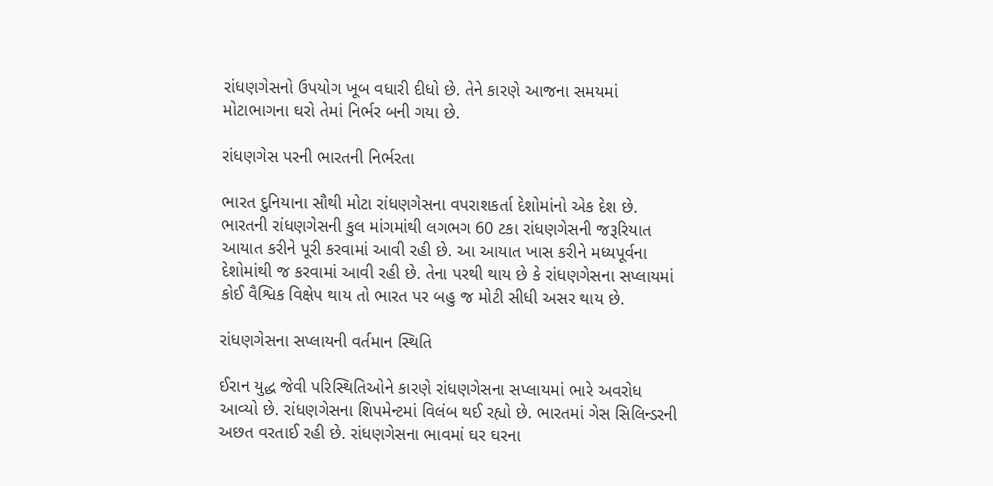રાંધણગેસનો ઉપયોગ ખૂબ વધારી દીધો છે. તેને કારણે આજના સમયમાં મોટાભાગના ઘરો તેમાં નિર્ભર બની ગયા છે.

રાંધણગેસ પરની ભારતની નિર્ભરતા

ભારત દુનિયાના સૌથી મોટા રાંધણગેસના વપરાશકર્તા દેશોમાંનો એક દેશ છે. ભારતની રાંધણગેસની કુલ માંગમાંથી લગભગ 60 ટકા રાંધણગેસની જરૂરિયાત આયાત કરીને પૂરી કરવામાં આવી રહી છે. આ આયાત ખાસ કરીને મધ્યપૂર્વના દેશોમાંથી જ કરવામાં આવી રહી છે. તેના પરથી થાય છે કે રાંધણગેસના સપ્લાયમાં કોઈ વૈશ્વિક વિક્ષેપ થાય તો ભારત પર બહુ જ મોટી સીધી અસર થાય છે.

રાંધણગેસના સપ્લાયની વર્તમાન સ્થિતિ

ઈરાન યુદ્ધ જેવી પરિસ્થિતિઓને કારણે રાંધણગેસના સપ્લાયમાં ભારે અવરોધ આવ્યો છે. રાંધણગેસના શિપમેન્ટમાં વિલંબ થઈ રહ્યો છે. ભારતમાં ગેસ સિલિન્ડરની અછત વરતાઈ રહી છે. રાંધણગેસના ભાવમાં ઘર ઘરના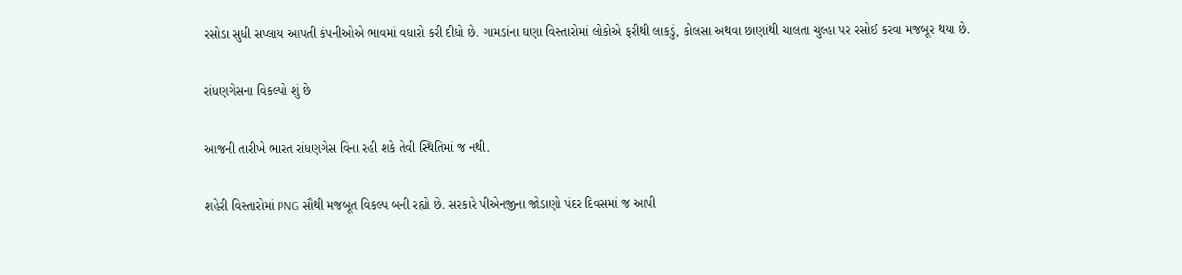રસોડા સુધી સપ્લાય આપતી કંપનીઓએ ભાવમાં વધારો કરી દીધો છે. ગામડાંના ઘણા વિસ્તારોમાં લોકોએ ફરીથી લાકડું, કોલસા અથવા છાણાંથી ચાલતા ચુલ્હા પર રસોઈ કરવા મજબૂર થયા છે.

રાંધણગેસના વિકલ્પો શું છે

આજની તારીખે ભારત રાંધણગેસ વિના રહી શકે તેવી સ્થિતિમાં જ નથી.

શહેરી વિસ્તારોમાં PNG સૌથી મજબૂત વિકલ્પ બની રહ્યો છે. સરકારે પીએનજીના જોડાણો પંદર દિવસમાં જ આપી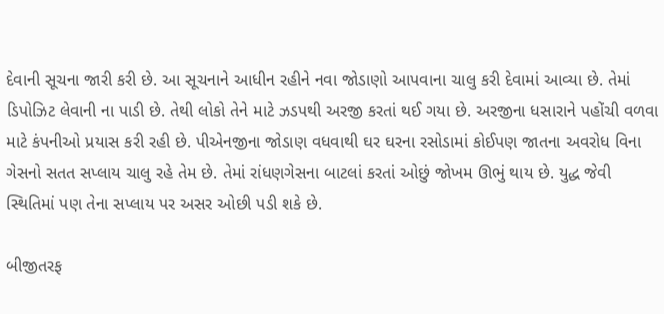દેવાની સૂચના જારી કરી છે. આ સૂચનાને આધીન રહીને નવા જોડાણો આપવાના ચાલુ કરી દેવામાં આવ્યા છે. તેમાં ડિપોઝિટ લેવાની ના પાડી છે. તેથી લોકો તેને માટે ઝડપથી અરજી કરતાં થઈ ગયા છે. અરજીના ધસારાને પહોંચી વળવા માટે કંપનીઓ પ્રયાસ કરી રહી છે. પીએનજીના જોડાણ વધવાથી ઘર ઘરના રસોડામાં કોઈપણ જાતના અવરોધ વિના ગેસનો સતત સપ્લાય ચાલુ રહે તેમ છે. તેમાં રાંધણગેસના બાટલાં કરતાં ઓછું જોખમ ઊભું થાય છે. યુદ્ધ જેવી સ્થિતિમાં પણ તેના સપ્લાય પર અસર ઓછી પડી શકે છે.

બીજીતરફ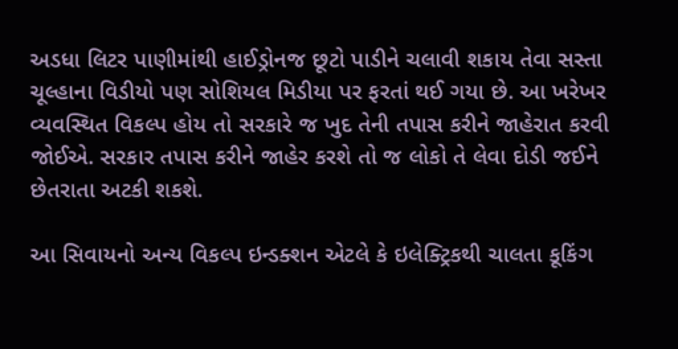અડધા લિટર પાણીમાંથી હાઈડ્રોનજ છૂટો પાડીને ચલાવી શકાય તેવા સસ્તા ચૂલ્હાના વિડીયો પણ સોશિયલ મિડીયા પર ફરતાં થઈ ગયા છે. આ ખરેખર વ્યવસ્થિત વિકલ્પ હોય તો સરકારે જ ખુદ તેની તપાસ કરીને જાહેરાત કરવી જોઈએ. સરકાર તપાસ કરીને જાહેર કરશે તો જ લોકો તે લેવા દોડી જઈને છેતરાતા અટકી શકશે.

આ સિવાયનો અન્ય વિકલ્પ ઇન્ડક્શન એટલે કે ઇલેક્ટ્રિકથી ચાલતા કૂકિંગ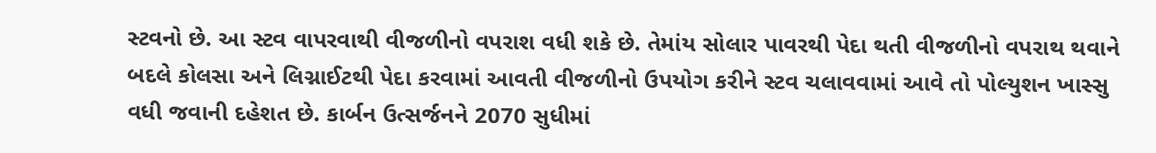સ્ટવનો છે. આ સ્ટવ વાપરવાથી વીજળીનો વપરાશ વધી શકે છે. તેમાંય સોલાર પાવરથી પેદા થતી વીજળીનો વપરાથ થવાને બદલે કોલસા અને લિગ્નાઈટથી પેદા કરવામાં આવતી વીજળીનો ઉપયોગ કરીને સ્ટવ ચલાવવામાં આવે તો પોલ્યુશન ખાસ્સુ વધી જવાની દહેશત છે. કાર્બન ઉત્સર્જનને 2070 સુધીમાં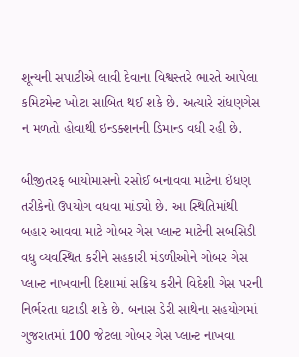શૂન્યની સપાટીએ લાવી દેવાના વિશ્વસ્તરે ભારતે આપેલા કમિટમેન્ટ ખોટા સાબિત થઈ શકે છે. અત્યારે રાંધણગેસ ન મળતો હોવાથી ઇન્ડક્શનની ડિમાન્ડ વધી રહી છે.

બીજીતરફ બાયોમાસનો રસોઈ બનાવવા માટેના ઇંધણ તરીકેનો ઉપયોગ વધવા માંડ્યો છે. આ સ્થિતિમાંથી બહાર આવવા માટે ગોબર ગેસ પ્લાન્ટ માટેની સબસિડી વધુ વ્યવસ્થિત કરીને સહકારી મંડળીઓને ગોબર ગેસ પ્લાન્ટ નાખવાની દિશામાં સક્રિય કરીને વિદેશી ગેસ પરની નિર્ભરતા ઘટાડી શકે છે. બનાસ ડેરી સાથેના સહયોગમાં ગુજરાતમાં 100 જેટલા ગોબર ગેસ પ્લાન્ટ નાખવા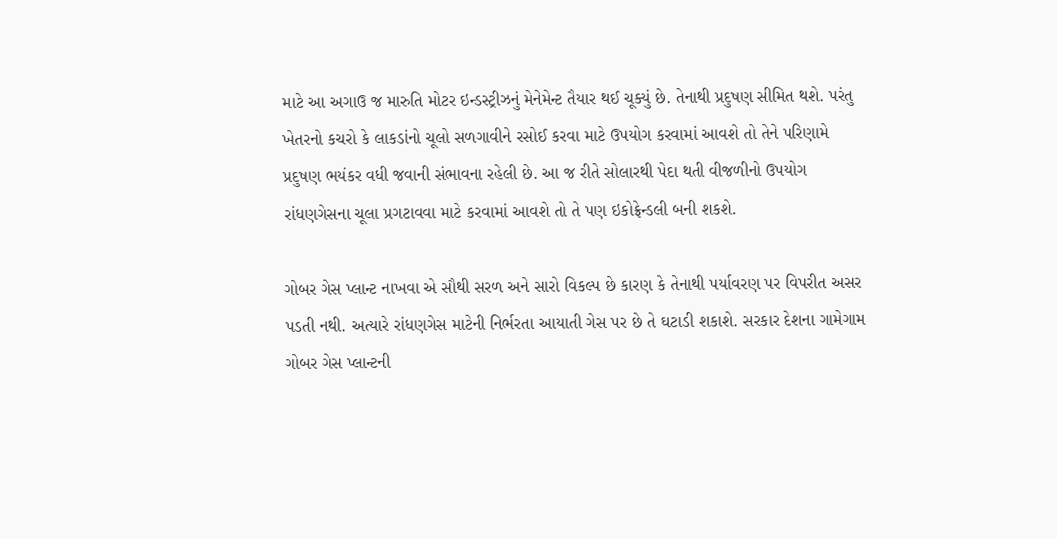માટે આ અગાઉ જ મારુતિ મોટર ઇન્ડસ્ટ્રીઝનું મેનેમેન્ટ તૈયાર થઈ ચૂક્યું છે. તેનાથી પ્રદુષણ સીમિત થશે. પરંતુ ખેતરનો કચરો કે લાકડાંનો ચૂલો સળગાવીને રસોઈ કરવા માટે ઉપયોગ કરવામાં આવશે તો તેને પરિણામે પ્રદુષણ ભયંકર વધી જવાની સંભાવના રહેલી છે. આ જ રીતે સોલારથી પેદા થતી વીજળીનો ઉપયોગ રાંધણગેસના ચૂલા પ્રગટાવવા માટે કરવામાં આવશે તો તે પણ ઇકોફ્રેન્ડલી બની શકશે.

ગોબર ગેસ પ્લાન્ટ નાખવા એ સૌથી સરળ અને સારો વિકલ્પ છે કારણ કે તેનાથી પર્યાવરણ પર વિપરીત અસર પડતી નથી. અત્યારે રાંધણગેસ માટેની નિર્ભરતા આયાતી ગેસ પર છે તે ઘટાડી શકાશે. સરકાર દેશના ગામેગામ ગોબર ગેસ પ્લાન્ટની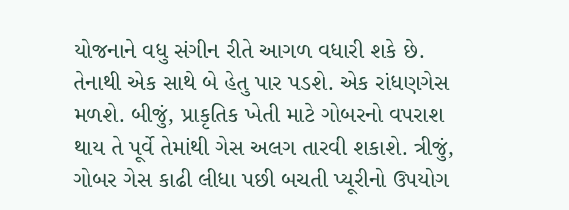યોજનાને વધુ સંગીન રીતે આગળ વધારી શકે છે. તેનાથી એક સાથે બે હેતુ પાર પડશે. એક રાંધણગેસ મળશે. બીજું, પ્રાકૃતિક ખેતી માટે ગોબરનો વપરાશ થાય તે પૂર્વે તેમાંથી ગેસ અલગ તારવી શકાશે. ત્રીજું, ગોબર ગેસ કાઢી લીધા પછી બચતી પ્યૂરીનો ઉપયોગ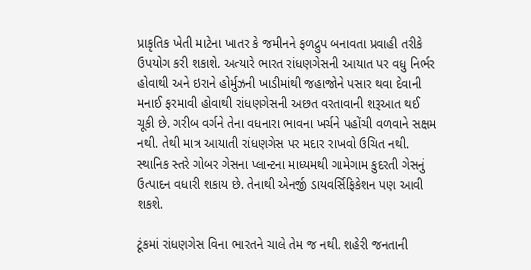પ્રાકૃતિક ખેતી માટેના ખાતર કે જમીનને ફળદ્રુપ બનાવતા પ્રવાહી તરીકે ઉપયોગ કરી શકાશે. અત્યારે ભારત રાંધણગેસની આયાત પર વધુ નિર્ભર હોવાથી અને ઇરાને હોર્મુઝની ખાડીમાંથી જહાજોને પસાર થવા દેવાની મનાઈ ફરમાવી હોવાથી રાંધણગેસની અછત વરતાવાની શરૂઆત થઈ ચૂકી છે. ગરીબ વર્ગને તેના વધનારા ભાવના ખર્ચને પહોંચી વળવાને સક્ષમ નથી. તેથી માત્ર આયાતી રાંધણગેસ પર મદાર રાખવો ઉચિત નથી. સ્થાનિક સ્તરે ગોબર ગેસના પ્લાન્ટના માધ્યમથી ગામેગામ કુદરતી ગેસનું ઉત્પાદન વધારી શકાય છે. તેનાથી એનર્જી ડાયવર્સિફિકેશન પણ આવી શકશે.

ટૂંકમાં રાંધણગેસ વિના ભારતને ચાલે તેમ જ નથી. શહેરી જનતાની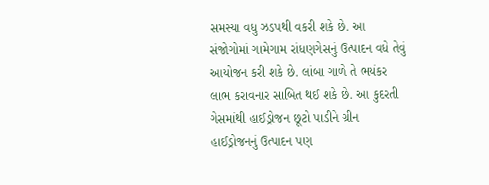સમસ્યા વધુ ઝડપથી વકરી શકે છે. આ સંજોગોમાં ગામેગામ રાંધણગેસનું ઉત્પાદન વધે તેવું આયોજન કરી શકે છે. લાંબા ગાળે તે ભયંકર લાભ કરાવનાર સાબિત થઈ શકે છે. આ કુદરતી ગેસમાંથી હાઈડ્રોજન છૂટો પાડીને ગ્રીન હાઈડ્રોજનનું ઉત્પાદન પણ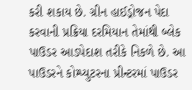કરી શકાય છે. ગ્રીન હાઈડ્રોજન પેદા કરવાની પ્રક્રિયા દરમિયાન તેમાંથી બ્લેક પાઉડર આડપેદાશ તરીકે નિકળે છે. આ પાઉડરને કોમ્પ્યુટરના પ્રીન્ટરમાં પાઉડર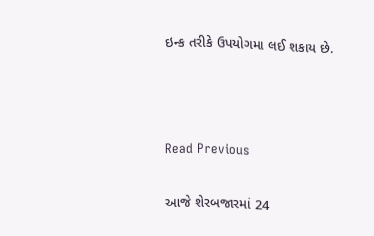ઇન્ક તરીકે ઉપયોગમા લઈ શકાય છે.



Read Previous

આજે શેરબજારમાં 24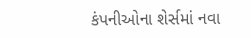કંપનીઓના શેર્સમાં નવા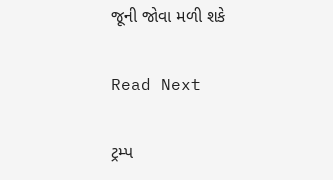જૂની જોવા મળી શકે

Read Next

ટ્રમ્પ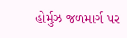હોર્મુઝ જળમાર્ગ પર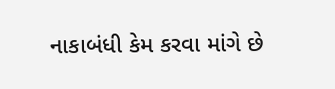નાકાબંધી કેમ કરવા માંગે છે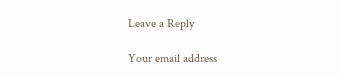Leave a Reply

Your email address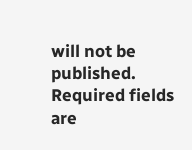will not be published. Required fields are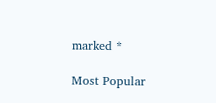marked *

Most Popular